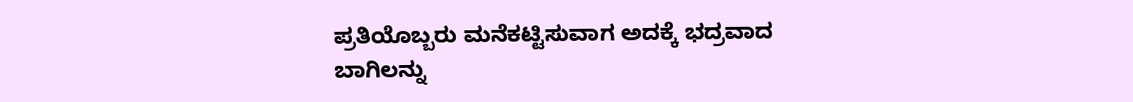ಪ್ರತಿಯೊಬ್ಬರು ಮನೆಕಟ್ಟಿಸುವಾಗ ಅದಕ್ಕೆ ಭದ್ರವಾದ ಬಾಗಿಲನ್ನು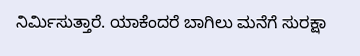ನಿರ್ಮಿಸುತ್ತಾರೆ. ಯಾಕೆಂದರೆ ಬಾಗಿಲು ಮನೆಗೆ ಸುರಕ್ಷಾ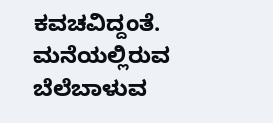ಕವಚವಿದ್ದಂತೆ. ಮನೆಯಲ್ಲಿರುವ ಬೆಲೆಬಾಳುವ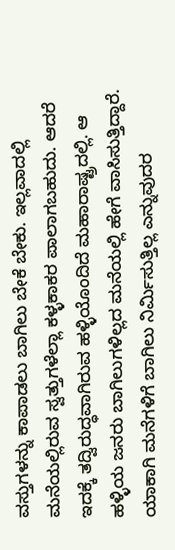ವಸ್ತುಗಳನ್ನು ಕಾಪಾಡಲು ಬಾಗಿಲು ಬೇಕೆ ಬೇಕು. ಇಲ್ಲವಾದಲ್ಲಿ ಮನೆಯಲ್ಲಿರುವ ಸ್ವತ್ತುಗಳೆಲ್ಲಾ ಕಳ್ಳಕಾಕರ ಪಾಲಾಗಬಹುದು. ಆದರೆ ಇದಕ್ಕೆ ತದ್ವಿರುದ್ಧವಾಗಿರುವ ಹಳ್ಳಿಯೊಂದಿದೆ ಮಹಾರಾಷ್ಟ್ರದಲ್ಲಿ. ಆ ಹಳ್ಳಿಯ ಜನರು ಬಾಗಿಲುಗಳಿಲ್ಲದ ಮನೆಯಲ್ಲಿ ಹೇಗೆ ವಾಸಿಸುತ್ತಿದ್ದಾರೆ. ಯಾಕಾಗಿ ಮನೆಗಳಿಗೆ ಬಾಗಿಲು ನಿರ್ಮಿಸುತ್ತಿಲ್ಲ ಎನ್ನುವುದರ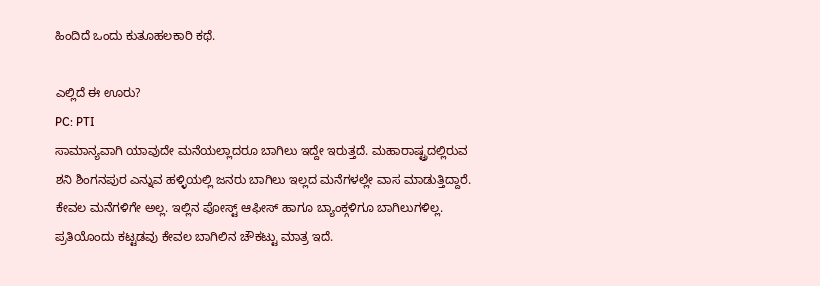ಹಿಂದಿದೆ ಒಂದು ಕುತೂಹಲಕಾರಿ ಕಥೆ.

ಎಲ್ಲಿದೆ ಈ ಊರು?
PC: PTI
ಸಾಮಾನ್ಯವಾಗಿ ಯಾವುದೇ ಮನೆಯಲ್ಲಾದರೂ ಬಾಗಿಲು ಇದ್ದೇ ಇರುತ್ತದೆ. ಮಹಾರಾಷ್ಟ್ರದಲ್ಲಿರುವ ಶನಿ ಶಿಂಗನಪುರ ಎನ್ನುವ ಹಳ್ಳಿಯಲ್ಲಿ ಜನರು ಬಾಗಿಲು ಇಲ್ಲದ ಮನೆಗಳಲ್ಲೇ ವಾಸ ಮಾಡುತ್ತಿದ್ದಾರೆ. ಕೇವಲ ಮನೆಗಳಿಗೇ ಅಲ್ಲ. ಇಲ್ಲಿನ ಪೋಸ್ಟ್ ಆಫೀಸ್ ಹಾಗೂ ಬ್ಯಾಂಕ್ಗಳಿಗೂ ಬಾಗಿಲುಗಳಿಲ್ಲ. ಪ್ರತಿಯೊಂದು ಕಟ್ಟಡವು ಕೇವಲ ಬಾಗಿಲಿನ ಚೌಕಟ್ಟು ಮಾತ್ರ ಇದೆ.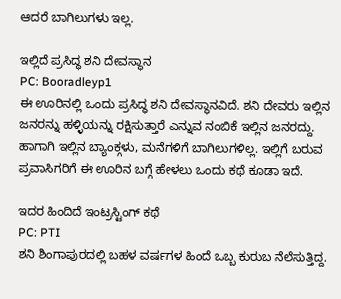ಆದರೆ ಬಾಗಿಲುಗಳು ಇಲ್ಲ.

ಇಲ್ಲಿದೆ ಪ್ರಸಿದ್ಧ ಶನಿ ದೇವಸ್ಥಾನ
PC: Booradleyp1
ಈ ಊರಿನಲ್ಲಿ ಒಂದು ಪ್ರಸಿದ್ಧ ಶನಿ ದೇವಸ್ಥಾನವಿದೆ. ಶನಿ ದೇವರು ಇಲ್ಲಿನ ಜನರನ್ನು ಹಳ್ಳಿಯನ್ನು ರಕ್ಷಿಸುತ್ತಾರೆ ಎನ್ನುವ ನಂಬಿಕೆ ಇಲ್ಲಿನ ಜನರದ್ದು. ಹಾಗಾಗಿ ಇಲ್ಲಿನ ಬ್ಯಾಂಕ್ಗಳು, ಮನೆಗಳಿಗೆ ಬಾಗಿಲುಗಳಿಲ್ಲ. ಇಲ್ಲಿಗೆ ಬರುವ ಪ್ರವಾಸಿಗರಿಗೆ ಈ ಊರಿನ ಬಗ್ಗೆ ಹೇಳಲು ಒಂದು ಕಥೆ ಕೂಡಾ ಇದೆ.

ಇದರ ಹಿಂದಿದೆ ಇಂಟ್ರಸ್ಟಿಂಗ್ ಕಥೆ
PC: PTI
ಶನಿ ಶಿಂಗಾಪುರದಲ್ಲಿ ಬಹಳ ವರ್ಷಗಳ ಹಿಂದೆ ಒಬ್ಬ ಕುರುಬ ನೆಲೆಸುತ್ತಿದ್ದ.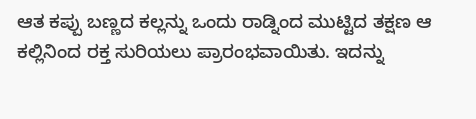ಆತ ಕಪ್ಪು ಬಣ್ಣದ ಕಲ್ಲನ್ನು ಒಂದು ರಾಡ್ನಿಂದ ಮುಟ್ಟಿದ ತಕ್ಷಣ ಆ ಕಲ್ಲಿನಿಂದ ರಕ್ತ ಸುರಿಯಲು ಪ್ರಾರಂಭವಾಯಿತು. ಇದನ್ನು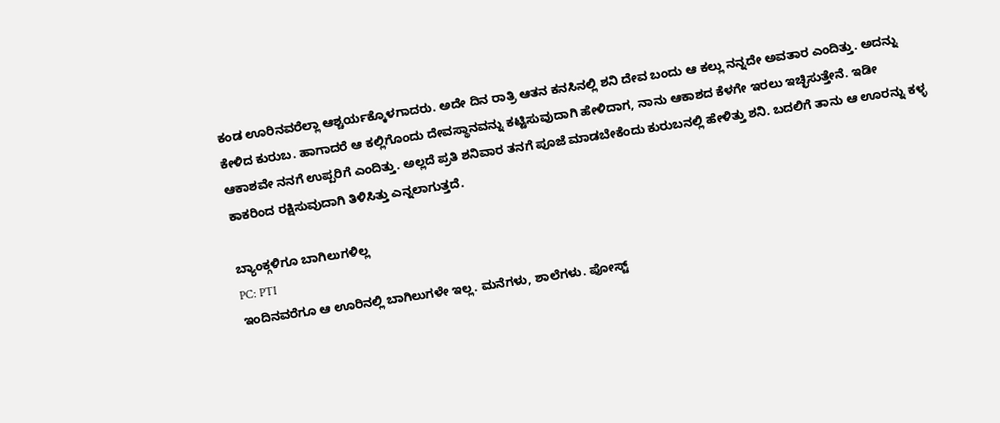ಕಂಡ ಊರಿನವರೆಲ್ಲಾ ಆಶ್ಚರ್ಯಕ್ಕೊಳಗಾದರು. ಅದೇ ದಿನ ರಾತ್ರಿ ಆತನ ಕನಸಿನಲ್ಲಿ ಶನಿ ದೇವ ಬಂದು ಆ ಕಲ್ಲು ನನ್ನದೇ ಅವತಾರ ಎಂದಿತ್ತು. ಅದನ್ನು ಕೇಳಿದ ಕುರುಬ. ಹಾಗಾದರೆ ಆ ಕಲ್ಲಿಗೊಂದು ದೇವಸ್ಥಾನವನ್ನು ಕಟ್ಟಿಸುವುದಾಗಿ ಹೇಳಿದಾಗ, ನಾನು ಆಕಾಶದ ಕೆಳಗೇ ಇರಲು ಇಚ್ಛಿಸುತ್ತೇನೆ. ಇಡೀ ಆಕಾಶವೇ ನನಗೆ ಉಪ್ಪರಿಗೆ ಎಂದಿತ್ತು. ಅಲ್ಲದೆ ಪ್ರತಿ ಶನಿವಾರ ತನಗೆ ಪೂಜೆ ಮಾಡಬೇಕೆಂದು ಕುರುಬನಲ್ಲಿ ಹೇಳಿತ್ತು ಶನಿ. ಬದಲಿಗೆ ತಾನು ಆ ಊರನ್ನು ಕಳ್ಳ ಕಾಕರಿಂದ ರಕ್ಷಿಸುವುದಾಗಿ ತಿಳಿಸಿತ್ತು ಎನ್ನಲಾಗುತ್ತದೆ.

ಬ್ಯಾಂಕ್ಗಳಿಗೂ ಬಾಗಿಲುಗಳಿಲ್ಲ
PC: PTI
ಇಂದಿನವರೆಗೂ ಆ ಊರಿನಲ್ಲಿ ಬಾಗಿಲುಗಳೇ ಇಲ್ಲ. ಮನೆಗಳು, ಶಾಲೆಗಳು. ಪೋಸ್ಟ್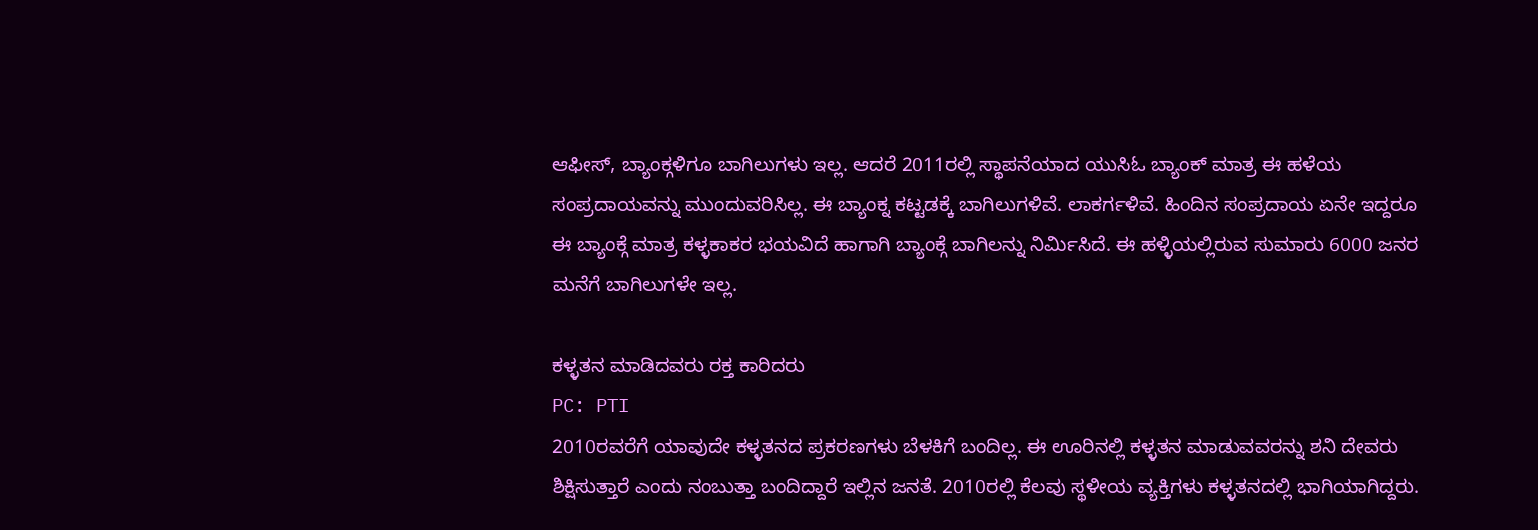ಆಫೀಸ್, ಬ್ಯಾಂಕ್ಗಳಿಗೂ ಬಾಗಿಲುಗಳು ಇಲ್ಲ. ಆದರೆ 2011ರಲ್ಲಿ ಸ್ಥಾಪನೆಯಾದ ಯುಸಿಓ ಬ್ಯಾಂಕ್ ಮಾತ್ರ ಈ ಹಳೆಯ ಸಂಪ್ರದಾಯವನ್ನು ಮುಂದುವರಿಸಿಲ್ಲ. ಈ ಬ್ಯಾಂಕ್ನ ಕಟ್ಟಡಕ್ಕೆ ಬಾಗಿಲುಗಳಿವೆ. ಲಾಕರ್ಗಳಿವೆ. ಹಿಂದಿನ ಸಂಪ್ರದಾಯ ಏನೇ ಇದ್ದರೂ ಈ ಬ್ಯಾಂಕ್ಗೆ ಮಾತ್ರ ಕಳ್ಳಕಾಕರ ಭಯವಿದೆ ಹಾಗಾಗಿ ಬ್ಯಾಂಕ್ಗೆ ಬಾಗಿಲನ್ನು ನಿರ್ಮಿಸಿದೆ. ಈ ಹಳ್ಳಿಯಲ್ಲಿರುವ ಸುಮಾರು 6000 ಜನರ ಮನೆಗೆ ಬಾಗಿಲುಗಳೇ ಇಲ್ಲ.

ಕಳ್ಳತನ ಮಾಡಿದವರು ರಕ್ತ ಕಾರಿದರು
PC: PTI
2010ರವರೆಗೆ ಯಾವುದೇ ಕಳ್ಳತನದ ಪ್ರಕರಣಗಳು ಬೆಳಕಿಗೆ ಬಂದಿಲ್ಲ. ಈ ಊರಿನಲ್ಲಿ ಕಳ್ಳತನ ಮಾಡುವವರನ್ನು ಶನಿ ದೇವರು ಶಿಕ್ಷಿಸುತ್ತಾರೆ ಎಂದು ನಂಬುತ್ತಾ ಬಂದಿದ್ದಾರೆ ಇಲ್ಲಿನ ಜನತೆ. 2010ರಲ್ಲಿ ಕೆಲವು ಸ್ಥಳೀಯ ವ್ಯಕ್ತಿಗಳು ಕಳ್ಳತನದಲ್ಲಿ ಭಾಗಿಯಾಗಿದ್ದರು.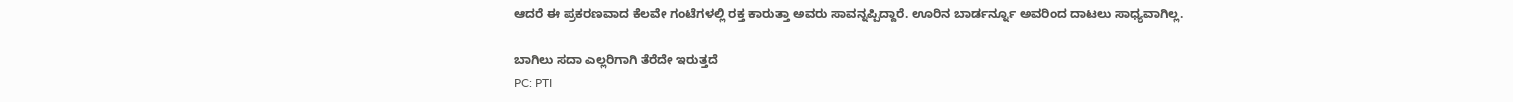ಆದರೆ ಈ ಪ್ರಕರಣವಾದ ಕೆಲವೇ ಗಂಟೆಗಳಲ್ಲಿ ರಕ್ತ ಕಾರುತ್ತಾ ಅವರು ಸಾವನ್ನಪ್ಪಿದ್ದಾರೆ. ಊರಿನ ಬಾರ್ಡರ್ನ್ನೂ ಅವರಿಂದ ದಾಟಲು ಸಾಧ್ಯವಾಗಿಲ್ಲ.

ಬಾಗಿಲು ಸದಾ ಎಲ್ಲರಿಗಾಗಿ ತೆರೆದೇ ಇರುತ್ತದೆ
PC: PTI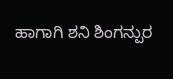ಹಾಗಾಗಿ ಶನಿ ಶಿಂಗನ್ಪುರ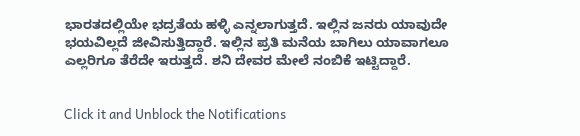ಭಾರತದಲ್ಲಿಯೇ ಭದ್ರತೆಯ ಹಳ್ಳಿ ಎನ್ನಲಾಗುತ್ತದೆ. ಇಲ್ಲಿನ ಜನರು ಯಾವುದೇ ಭಯವಿಲ್ಲದೆ ಜೀವಿಸುತ್ತಿದ್ದಾರೆ. ಇಲ್ಲಿನ ಪ್ರತಿ ಮನೆಯ ಬಾಗಿಲು ಯಾವಾಗಲೂ ಎಲ್ಲರಿಗೂ ತೆರೆದೇ ಇರುತ್ತದೆ. ಶನಿ ದೇವರ ಮೇಲೆ ನಂಬಿಕೆ ಇಟ್ಟಿದ್ದಾರೆ.


Click it and Unblock the Notifications